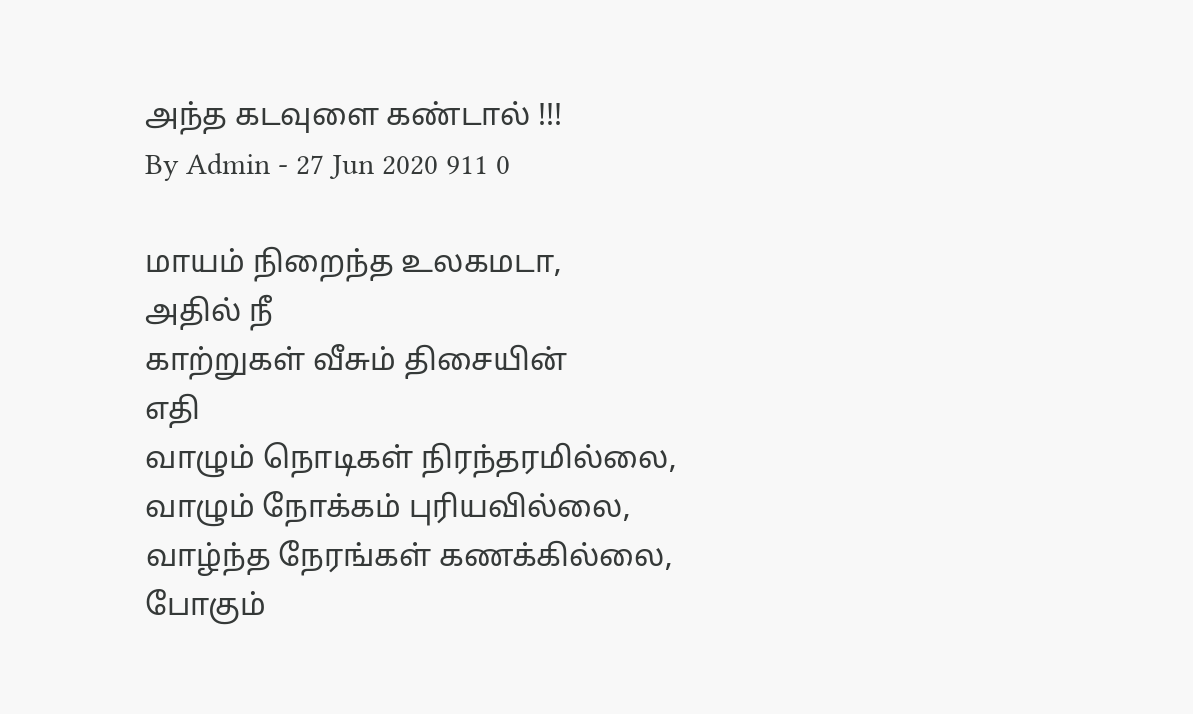அந்த கடவுளை கண்டால் !!!
By Admin - 27 Jun 2020 911 0

மாயம் நிறைந்த உலகமடா,
அதில் நீ
காற்றுகள் வீசும் திசையின்
எதி
வாழும் நொடிகள் நிரந்தரமில்லை,
வாழும் நோக்கம் புரியவில்லை,
வாழ்ந்த நேரங்கள் கணக்கில்லை,
போகும்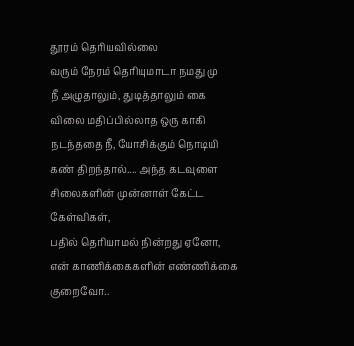தூரம் தெரியவில்லை
வரும் நேரம் தெரியுமாடா நமது மு
நீ அழுதாலும், துடித்தாலும் கை
விலை மதிப்பில்லாத ஒரு காகி
நடந்ததை நீ, யோசிக்கும் நொடியி
கண் திறந்தால்.... அந்த கடவுளை
சிலைகளின் முன்னாள் கேட்ட கேள்விகள்,
பதில் தெரியாமல் நின்றது ஏனோ,
என் காணிக்கைகளின் எண்ணிக்கை குறைவோ..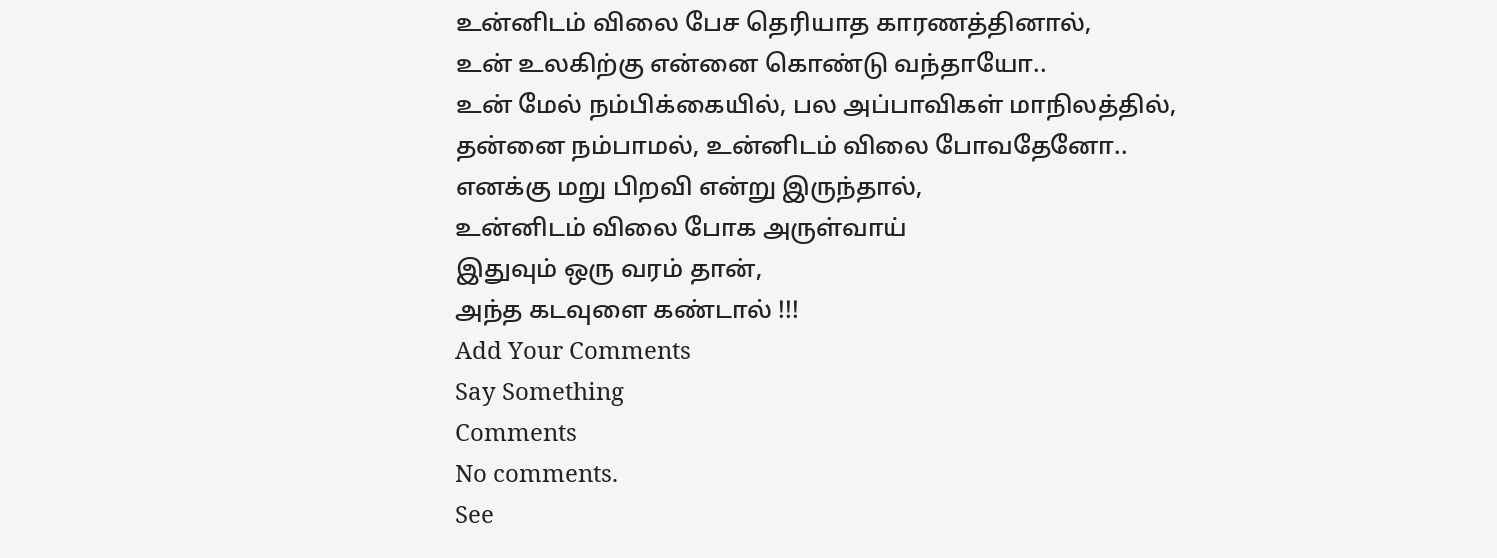உன்னிடம் விலை பேச தெரியாத காரணத்தினால்,
உன் உலகிற்கு என்னை கொண்டு வந்தாயோ..
உன் மேல் நம்பிக்கையில், பல அப்பாவிகள் மாநிலத்தில்,
தன்னை நம்பாமல், உன்னிடம் விலை போவதேனோ..
எனக்கு மறு பிறவி என்று இருந்தால்,
உன்னிடம் விலை போக அருள்வாய்
இதுவும் ஒரு வரம் தான்,
அந்த கடவுளை கண்டால் !!!
Add Your Comments
Say Something
Comments
No comments.
See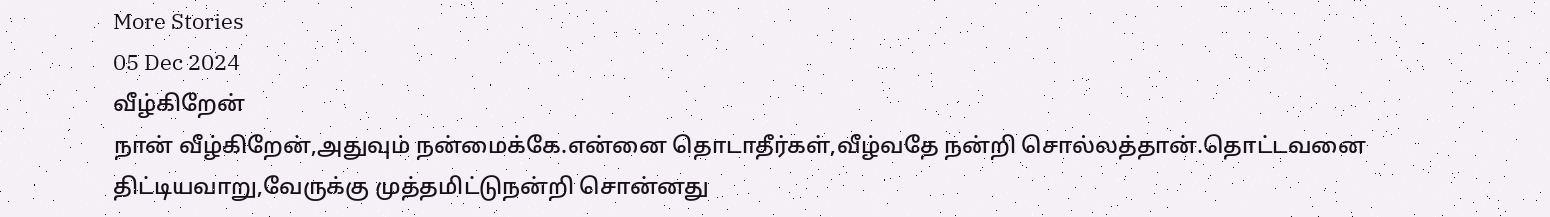More Stories
05 Dec 2024
வீழ்கிறேன்
நான் வீழ்கிறேன்,அதுவும் நன்மைக்கே.என்னை தொடாதீர்கள்,வீழ்வதே நன்றி சொல்லத்தான்.தொட்டவனை திட்டியவாறு,வேருக்கு முத்தமிட்டுநன்றி சொன்னது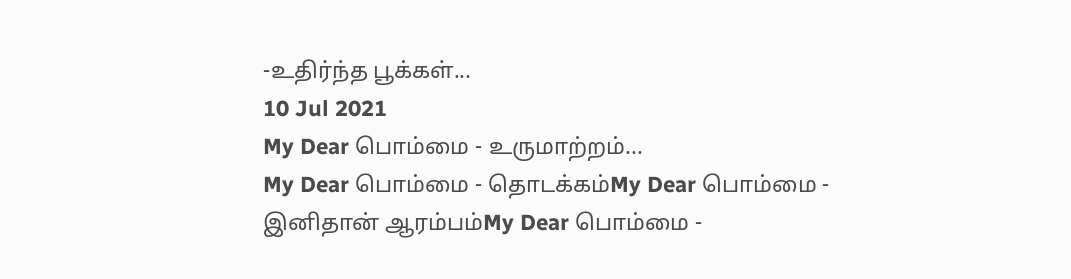-உதிர்ந்த பூக்கள்...
10 Jul 2021
My Dear பொம்மை - உருமாற்றம்...
My Dear பொம்மை - தொடக்கம்My Dear பொம்மை - இனிதான் ஆரம்பம்My Dear பொம்மை -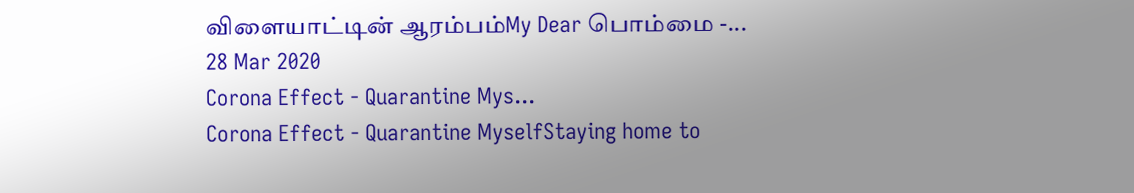விளையாட்டின் ஆரம்பம்My Dear பொம்மை -...
28 Mar 2020
Corona Effect - Quarantine Mys...
Corona Effect - Quarantine MyselfStaying home to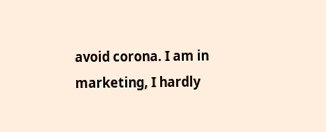avoid corona. I am in marketing, I hardly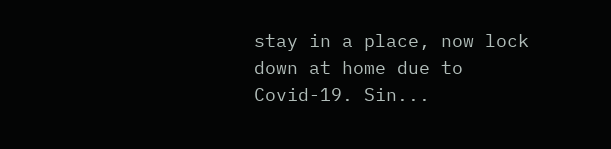stay in a place, now lock down at home due to Covid-19. Sin...